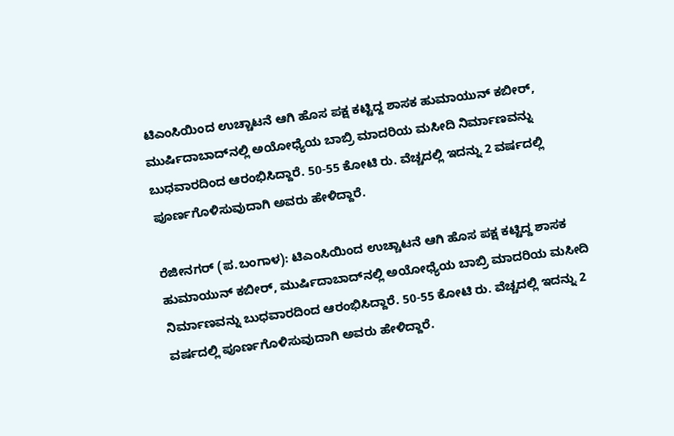ಟಿಎಂಸಿಯಿಂದ ಉಚ್ಚಾಟನೆ ಆಗಿ ಹೊಸ ಪಕ್ಷ ಕಟ್ಟಿದ್ದ ಶಾಸಕ ಹುಮಾಯುನ್‌ ಕಬೀರ್‌, ಮುರ್ಷಿದಾಬಾದ್‌ನಲ್ಲಿ ಅಯೋಧ್ಯೆಯ ಬಾಬ್ರಿ ಮಾದರಿಯ ಮಸೀದಿ ನಿರ್ಮಾಣವನ್ನು ಬುಧವಾರದಿಂದ ಆರಂಭಿಸಿದ್ದಾರೆ. 50-55 ಕೋಟಿ ರು. ವೆಚ್ಚದಲ್ಲಿ ಇದನ್ನು 2 ವರ್ಷದಲ್ಲಿ ಪೂರ್ಣಗೊಳಿಸುವುದಾಗಿ ಅವರು ಹೇಳಿದ್ದಾರೆ.

ರೆಜೀನಗರ್‌ (ಪ.ಬಂಗಾಳ): ಟಿಎಂಸಿಯಿಂದ ಉಚ್ಚಾಟನೆ ಆಗಿ ಹೊಸ ಪಕ್ಷ ಕಟ್ಟಿದ್ದ ಶಾಸಕ ಹುಮಾಯುನ್‌ ಕಬೀರ್‌, ಮುರ್ಷಿದಾಬಾದ್‌ನಲ್ಲಿ ಅಯೋಧ್ಯೆಯ ಬಾಬ್ರಿ ಮಾದರಿಯ ಮಸೀದಿ ನಿರ್ಮಾಣವನ್ನು ಬುಧವಾರದಿಂದ ಆರಂಭಿಸಿದ್ದಾರೆ. 50-55 ಕೋಟಿ ರು. ವೆಚ್ಚದಲ್ಲಿ ಇದನ್ನು 2 ವರ್ಷದಲ್ಲಿ ಪೂರ್ಣಗೊಳಿಸುವುದಾಗಿ ಅವರು ಹೇಳಿದ್ದಾರೆ.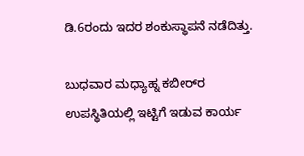ಡಿ.6ರಂದು ಇದರ ಶಂಕುಸ್ಥಾಪನೆ ನಡೆದಿತ್ತು.

ಬುಧವಾರ ಮಧ್ಯಾಹ್ನ ಕಬೀರ್‌ರ ಉಪಸ್ಥಿತಿಯಲ್ಲಿ ಇಟ್ಟಿಗೆ ಇಡುವ ಕಾರ್ಯ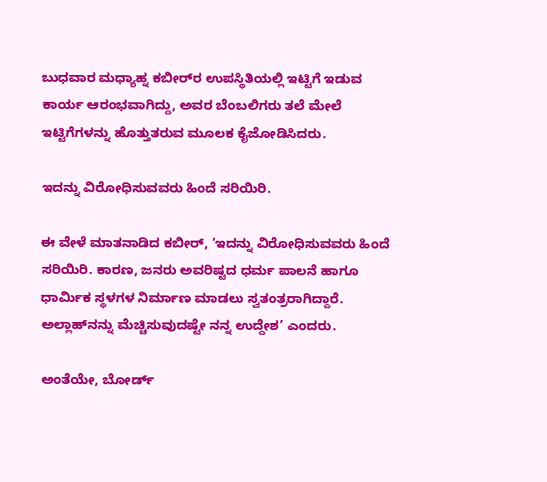ಬುಧವಾರ ಮಧ್ಯಾಹ್ನ ಕಬೀರ್‌ರ ಉಪಸ್ಥಿತಿಯಲ್ಲಿ ಇಟ್ಟಿಗೆ ಇಡುವ ಕಾರ್ಯ ಆರಂಭವಾಗಿದ್ದು, ಅವರ ಬೆಂಬಲಿಗರು ತಲೆ ಮೇಲೆ ಇಟ್ಟಿಗೆಗಳನ್ನು ಹೊತ್ತುತರುವ ಮೂಲಕ ಕೈಜೋಡಿಸಿದರು.

ಇದನ್ನು ವಿರೋಧಿಸುವವರು ಹಿಂದೆ ಸರಿಯಿರಿ.

ಈ ವೇಳೆ ಮಾತನಾಡಿದ ಕಬೀರ್‌, ‘ಇದನ್ನು ವಿರೋಧಿಸುವವರು ಹಿಂದೆ ಸರಿಯಿರಿ. ಕಾರಣ, ಜನರು ಅವರಿಷ್ಟದ ಧರ್ಮ ಪಾಲನೆ ಹಾಗೂ ಧಾರ್ಮಿಕ ಸ್ಥಳಗಳ ನಿರ್ಮಾಣ ಮಾಡಲು ಸ್ವತಂತ್ರರಾಗಿದ್ದಾರೆ. ಅಲ್ಲಾಹ್‌ನನ್ನು ಮೆಚ್ಚಿಸುವುದಷ್ಟೇ ನನ್ನ ಉದ್ದೇಶ’ ಎಂದರು.

ಅಂತೆಯೇ, ಬೋರ್ಡ್‌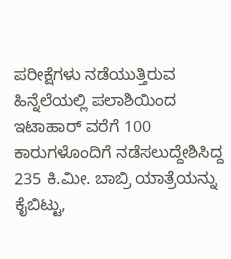ಪರೀಕ್ಷೆಗಳು ನಡೆಯುತ್ತಿರುವ ಹಿನ್ನೆಲೆಯಲ್ಲಿ ಪಲಾಶಿಯಿಂದ ಇಟಾಹಾರ್‌ ವರೆಗೆ 100 ಕಾರುಗಳೊಂದಿಗೆ ನಡೆಸಲುದ್ದೇಶಿಸಿದ್ದ 235 ಕಿ.ಮೀ. ಬಾಬ್ರಿ ಯಾತ್ರೆಯನ್ನು ಕೈಬಿಟ್ಟು,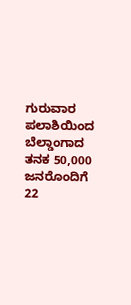ಗುರುವಾರ ಪಲಾಶಿಯಿಂದ ಬೆಲ್ಡಾಂಗಾದ ತನಕ 50,000 ಜನರೊಂದಿಗೆ 22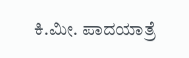ಕಿ.ಮೀ. ಪಾದಯಾತ್ರೆ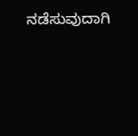ನಡೆಸುವುದಾಗಿ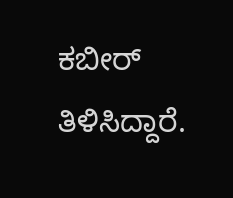ಕಬೀರ್‌ ತಿಳಿಸಿದ್ದಾರೆ.